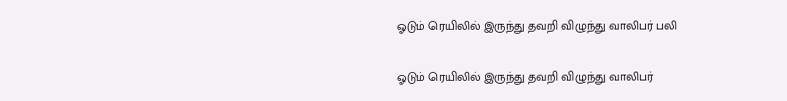ஓடும் ரெயிலில் இருந்து தவறி விழுந்து வாலிபர் பலி

ஓடும் ரெயிலில் இருந்து தவறி விழுந்து வாலிபர்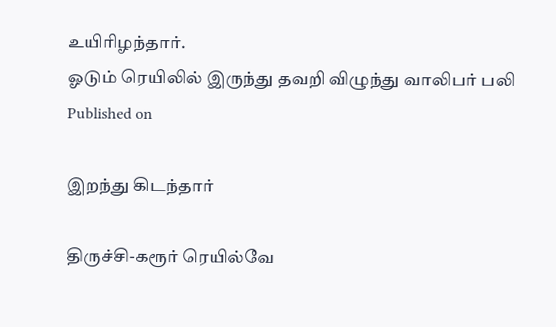உயிரிழந்தார்.
ஓடும் ரெயிலில் இருந்து தவறி விழுந்து வாலிபர் பலி
Published on

இறந்து கிடந்தார்

திருச்சி-கரூர் ரெயில்வே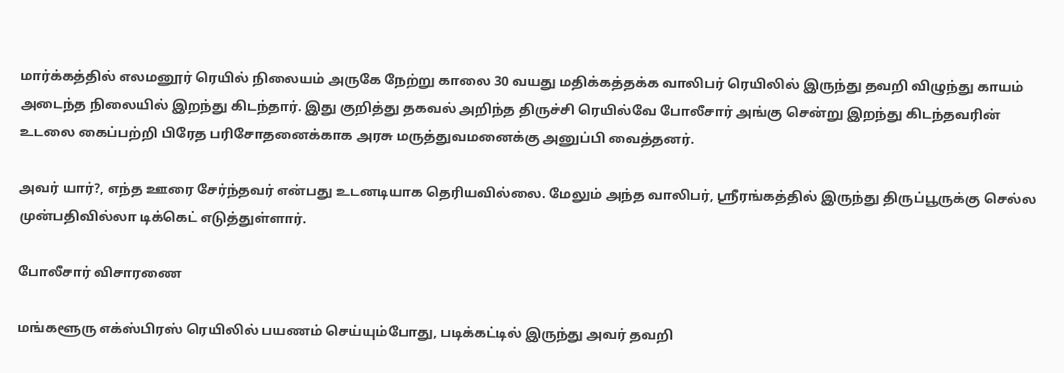மார்க்கத்தில் எலமனூர் ரெயில் நிலையம் அருகே நேற்று காலை 30 வயது மதிக்கத்தக்க வாலிபர் ரெயிலில் இருந்து தவறி விழுந்து காயம் அடைந்த நிலையில் இறந்து கிடந்தார். இது குறித்து தகவல் அறிந்த திருச்சி ரெயில்வே போலீசார் அங்கு சென்று இறந்து கிடந்தவரின் உடலை கைப்பற்றி பிரேத பரிசோதனைக்காக அரசு மருத்துவமனைக்கு அனுப்பி வைத்தனர்.

அவர் யார்?, எந்த ஊரை சேர்ந்தவர் என்பது உடனடியாக தெரியவில்லை. மேலும் அந்த வாலிபர், ஸ்ரீரங்கத்தில் இருந்து திருப்பூருக்கு செல்ல முன்பதிவில்லா டிக்கெட் எடுத்துள்ளார்.

போலீசார் விசாரணை

மங்களூரு எக்ஸ்பிரஸ் ரெயிலில் பயணம் செய்யும்போது, படிக்கட்டில் இருந்து அவர் தவறி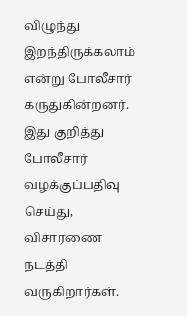விழுந்து இறந்திருக்கலாம் என்று போலீசார் கருதுகின்றனர். இது குறித்து போலீசார் வழக்குப்பதிவு செய்து, விசாரணை நடத்தி வருகிறார்கள்.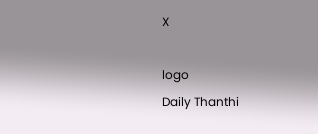X

logo
Daily Thanthi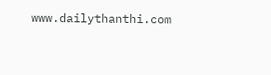www.dailythanthi.com